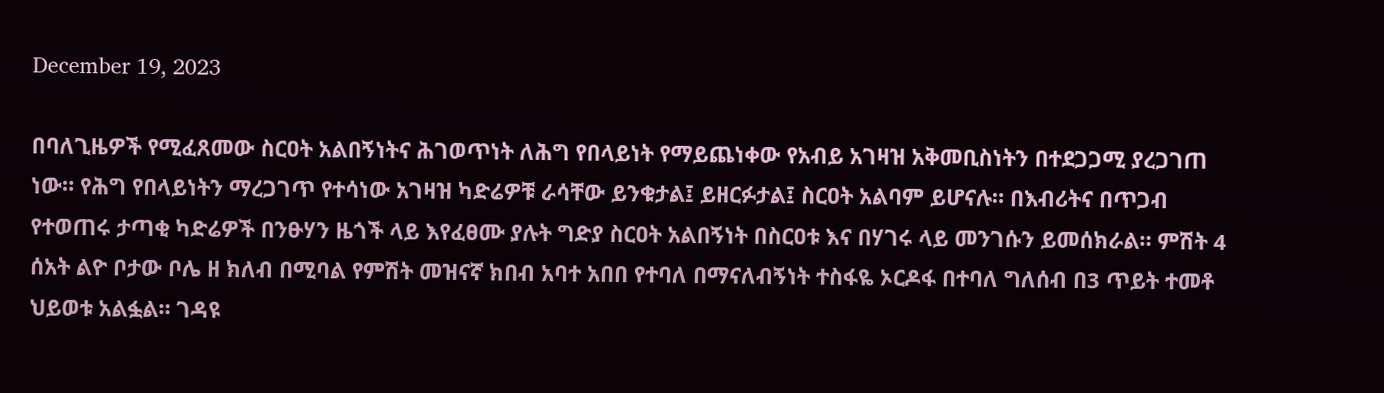December 19, 2023

በባለጊዜዎች የሚፈጸመው ስርዐት አልበኝነትና ሕገወጥነት ለሕግ የበላይነት የማይጨነቀው የአብይ አገዛዝ አቅመቢስነትን በተደጋጋሚ ያረጋገጠ ነው። የሕግ የበላይነትን ማረጋገጥ የተሳነው አገዛዝ ካድሬዎቹ ራሳቸው ይንቁታል፤ ይዘርፉታል፤ ስርዐት አልባም ይሆናሉ። በእብሪትና በጥጋብ የተወጠሩ ታጣቂ ካድሬዎች በንፁሃን ዜጎች ላይ እየፈፀሙ ያሉት ግድያ ስርዐት አልበኝነት በስርዐቱ እና በሃገሩ ላይ መንገሱን ይመሰክራል። ምሽት 4 ሰአት ልዮ ቦታው ቦሌ ዘ ክለብ በሚባል የምሽት መዝናኛ ክበብ አባተ አበበ የተባለ በማናለብኝነት ተስፋዬ ኦርዶፋ በተባለ ግለሰብ በ3 ጥይት ተመቶ ህይወቱ አልፏል። ገዳዩ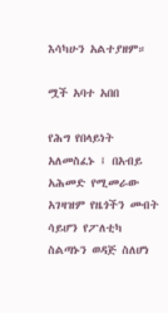እሳካሁን አልተያዘም።

ሟች አባተ አበበ

የሕግ የበላይነት አለመስፈኑ ፤ በአብይ አሕመድ የሚመራው አገዛዝም የዜጎችን መብት ሳይሆን የፖለቲካ ስልጣኑን ወዳጅ ስለሆነ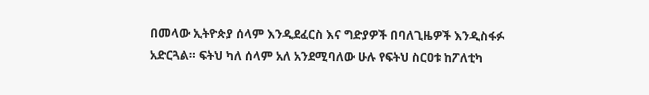በመላው ኢትዮጵያ ሰላም እንዲደፈርስ እና ግድያዎች በባለጊዜዎች እንዲስፋፉ አድርጓል። ፍትህ ካለ ሰላም አለ አንደሚባለው ሁሉ የፍትህ ስርዐቱ ከፖለቲካ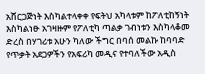አሸርጋጅነት እስካልተላቀቀ የፍትህ አካላቱም ከፖለቲከኝነት እስካልነፁ አገዛዙም የፖለቲካ ጣልቃ ገብነቱን እስካላቆመ ድረስ በሃገሪቱ አሁን ካለው ችግር በባሰ መልኩ ከባባድ የጥቃት አደጋዎችን የአፍሪካ መዲና የተባለችው አዲስ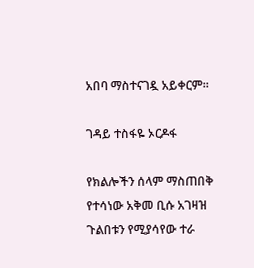አበባ ማስተናገዷ አይቀርም።

ገዳይ ተስፋዬ ኦርዶፋ

የክልሎችን ሰላም ማስጠበቅ የተሳነው አቅመ ቢሱ አገዛዝ ጉልበቱን የሚያሳየው ተራ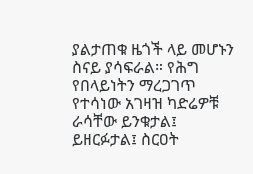ያልታጠቁ ዜጎች ላይ መሆኑን ስናይ ያሳፍራል። የሕግ የበላይነትን ማረጋገጥ የተሳነው አገዛዝ ካድሬዎቹ ራሳቸው ይንቁታል፤ ይዘርፉታል፤ ስርዐት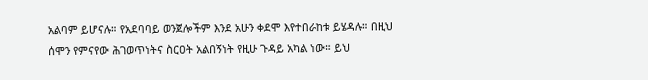አልባም ይሆናሉ። የአደባባይ ወንጀሎችም እንደ አሁን ቀደሞ እየተበራከቱ ይሄዳሉ። በዚህ ሰሞን የምናየው ሕገወጥነትና ስርዐት አልበኝነት የዚሁ ጉዳይ አካል ነው። ይህ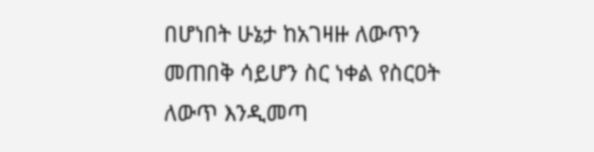በሆነበት ሁኔታ ከአገዛዙ ለውጥን መጠበቅ ሳይሆን ስር ነቀል የስርዐት ለውጥ እንዲመጣ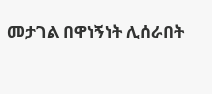መታገል በዋነኝነት ሊሰራበት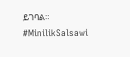ይገባል። #MinilikSalsawi